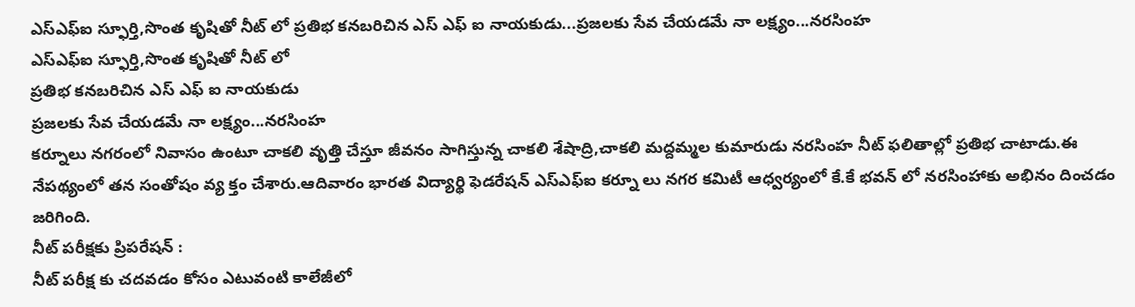ఎస్ఎఫ్ఐ స్ఫూర్తి,సొంత కృషితో నీట్ లో ప్రతిభ కనబరిచిన ఎస్ ఎఫ్ ఐ నాయకుడు...ప్రజలకు సేవ చేయడమే నా లక్ష్యం...నరసింహ
ఎస్ఎఫ్ఐ స్ఫూర్తి,సొంత కృషితో నీట్ లో
ప్రతిభ కనబరిచిన ఎస్ ఎఫ్ ఐ నాయకుడు
ప్రజలకు సేవ చేయడమే నా లక్ష్యం...నరసింహ
కర్నూలు నగరంలో నివాసం ఉంటూ చాకలి వృత్తి చేస్తూ జీవనం సాగిస్తున్న చాకలి శేషాద్రి,చాకలి మద్దమ్మల కుమారుడు నరసింహ నీట్ ఫలితాల్లో ప్రతిభ చాటాడు.ఈ నేపథ్యంలో తన సంతోషం వ్య క్తం చేశారు.ఆదివారం భారత విద్యార్థి ఫెడరేషన్ ఎస్ఎఫ్ఐ కర్నూ లు నగర కమిటీ ఆధ్వర్యంలో కే.కే భవన్ లో నరసింహాకు అభినం దించడం జరిగింది.
నీట్ పరీక్షకు ప్రిపరేషన్ :
నీట్ పరీక్ష కు చదవడం కోసం ఎటువంటి కాలేజీలో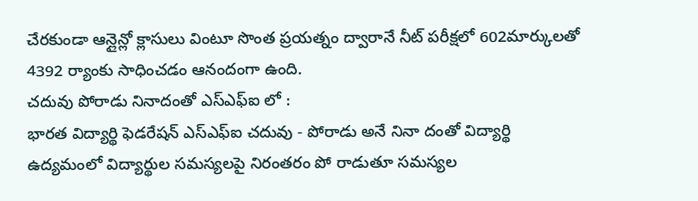చేరకుండా ఆన్లైన్లో క్లాసులు వింటూ సొంత ప్రయత్నం ద్వారానే నీట్ పరీక్షలో 602మార్కులతో 4392 ర్యాంకు సాధించడం ఆనందంగా ఉంది.
చదువు పోరాడు నినాదంతో ఎస్ఎఫ్ఐ లో :
భారత విద్యార్థి ఫెడరేషన్ ఎస్ఎఫ్ఐ చదువు - పోరాడు అనే నినా దంతో విద్యార్థి ఉద్యమంలో విద్యార్థుల సమస్యలపై నిరంతరం పో రాడుతూ సమస్యల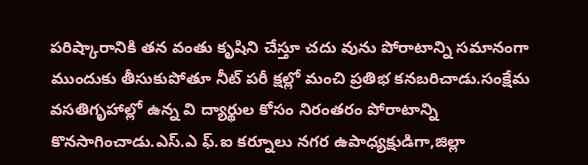పరిష్కారానికి తన వంతు కృషిని చేస్తూ చదు వును పోరాటాన్ని సమానంగా ముందుకు తీసుకుపోతూ నీట్ పరీ క్షల్లో మంచి ప్రతిభ కనబరిచాడు.సంక్షేమ వసతిగృహాల్లో ఉన్న వి ద్యార్థుల కోసం నిరంతరం పోరాటాన్ని కొనసాగించాడు.ఎస్.ఎ ఫ్.ఐ కర్నూలు నగర ఉపాధ్యక్షుడిగా,జిల్లా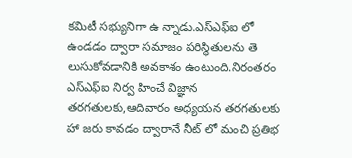కమిటీ సభ్యునిగా ఉ న్నాడు.ఎస్ఎఫ్ఐ లో ఉండడం ద్వారా సమాజం పరిస్థితులను తె లుసుకోవడానికి అవకాశం ఉంటుంది.నిరంతరం ఎస్ఎఫ్ఐ నిర్వ హించే విజ్ఞాన తరగతులకు,ఆదివారం అధ్యయన తరగతులకు హా జరు కావడం ద్వారానే నీట్ లో మంచి ప్రతిభ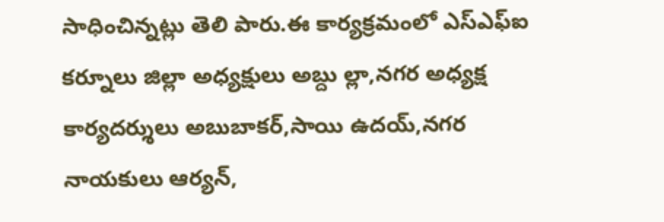సాధించిన్నట్లు తెలి పారు.ఈ కార్యక్రమంలో ఎస్ఎఫ్ఐ కర్నూలు జిల్లా అధ్యక్షులు అబ్దు ల్లా,నగర అధ్యక్ష కార్యదర్శులు అబుబాకర్,సాయి ఉదయ్,నగర నాయకులు ఆర్యన్,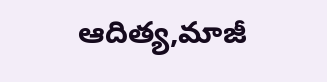ఆదిత్య,మాజీ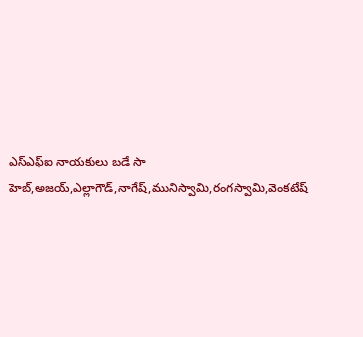ఎస్ఎఫ్ఐ నాయకులు బడే సా హెబ్,అజయ్,ఎల్లాగౌడ్,నాగేష్,మునిస్వామి,రంగస్వామి,వెంకటేష్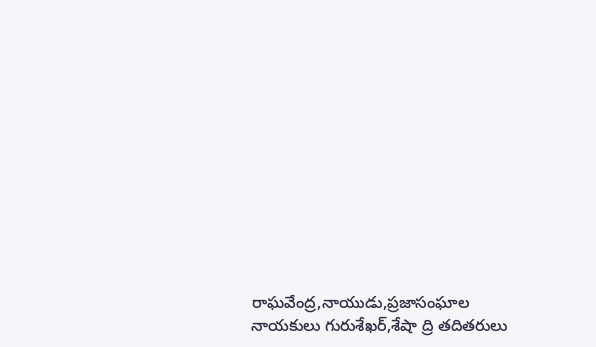రాఘవేంద్ర,నాయుడు,ప్రజాసంఘాల నాయకులు గురుశేఖర్,శేషా ద్రి తదితరులు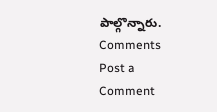పాల్గొన్నారు.
Comments
Post a Comment